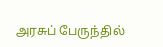அரசுப் பேருந்தில்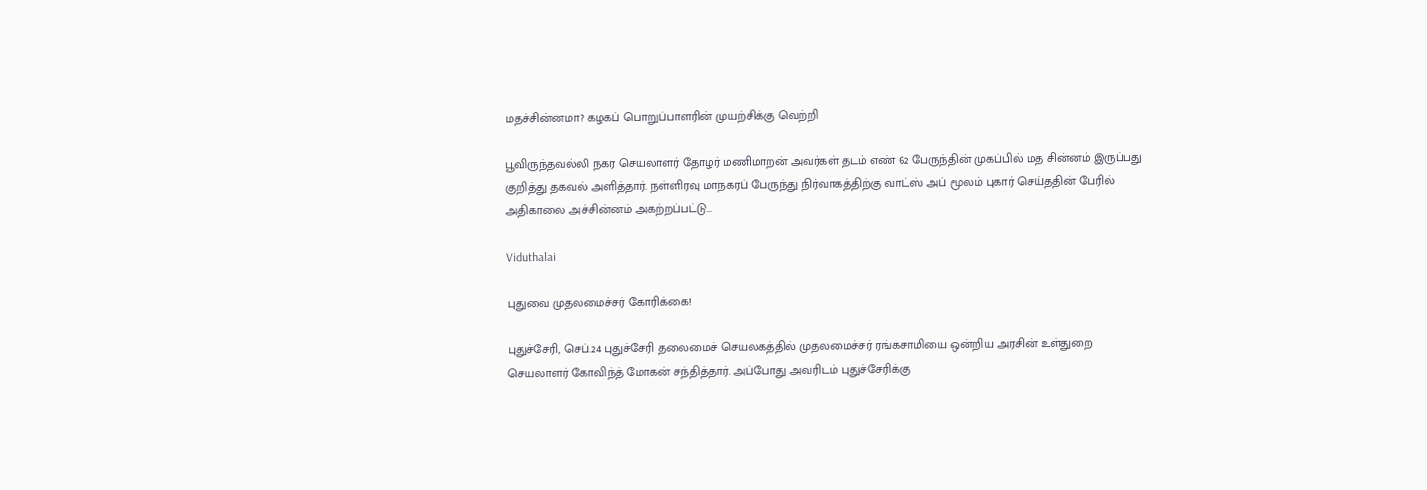மதச்சின்னமா? கழகப் பொறுப்பாளரின் முயற்சிக்கு வெற்றி

பூவிருந்தவல்லி நகர செயலாளர் தோழர் மணிமாறன் அவர்கள் தடம் எண் 62 பேருந்தின் முகப்பில் மத சின்னம் இருப்பது குறித்து தகவல் அளித்தார். நள்ளிரவு மாநகரப் பேருந்து நிர்வாகத்திற்கு வாட்ஸ் அப் மூலம் புகார் செய்ததின் பேரில் அதிகாலை அச்சின்னம் அகற்றப்பட்டு…

Viduthalai

புதுவை முதலமைச்சர் கோரிக்கை!

புதுச்சேரி, செப்.24 புதுச்சேரி தலைமைச் செயலகத்தில் முதலமைச்சர் ரங்கசாமியை ஒன்றிய அரசின் உள்துறை செயலாளர் கோவிந்த் மோகன் சந்தித்தார். அப்போது அவரிடம் புதுச்சேரிக்கு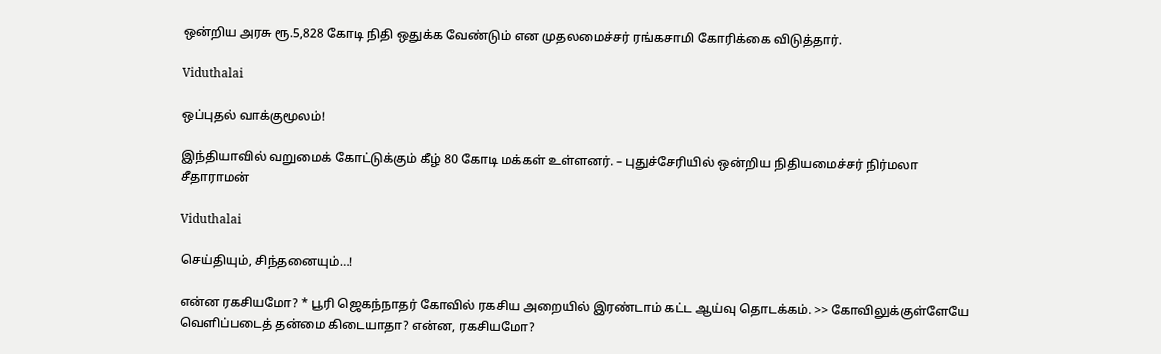ஒன்றிய அரசு ரூ.5,828 கோடி நிதி ஒதுக்க வேண்டும் என முதலமைச்சர் ரங்கசாமி கோரிக்கை விடுத்தார்.

Viduthalai

ஒப்புதல் வாக்குமூலம்!

இந்தியாவில் வறுமைக் கோட்டுக்கும் கீழ் 80 கோடி மக்கள் உள்ளனர். – புதுச்சேரியில் ஒன்றிய நிதியமைச்சர் நிர்மலா சீதாராமன்

Viduthalai

செய்தியும், சிந்தனையும்…!

என்ன ரகசியமோ? * பூரி ஜெகந்நாதர் கோவில் ரகசிய அறையில் இரண்டாம் கட்ட ஆய்வு தொடக்கம். >> கோவிலுக்குள்ளேயே வெளிப்படைத் தன்மை கிடையாதா? என்ன, ரகசியமோ?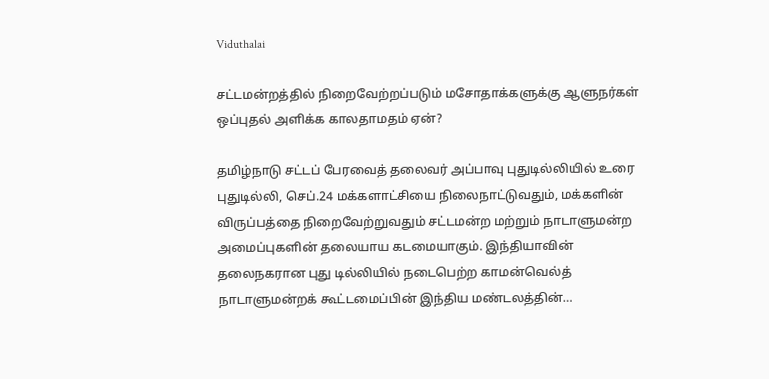Viduthalai

சட்டமன்றத்தில் நிறைவேற்றப்படும் மசோதாக்களுக்கு ஆளுநர்கள் ஒப்புதல் அளிக்க காலதாமதம் ஏன்?

தமிழ்நாடு சட்டப் பேரவைத் தலைவர் அப்பாவு புதுடில்லியில் உரை புதுடில்லி, செப்.24 மக்களாட்சியை நிலைநாட்டுவதும், மக்களின் விருப்பத்தை நிறைவேற்றுவதும் சட்டமன்ற மற்றும் நாடாளுமன்ற அமைப்புகளின் தலையாய கடமையாகும். இந்தியாவின் தலைநகரான புது டில்லியில் நடைபெற்ற காமன்வெல்த் நாடாளுமன்றக் கூட்டமைப்பின் இந்திய மண்டலத்தின்…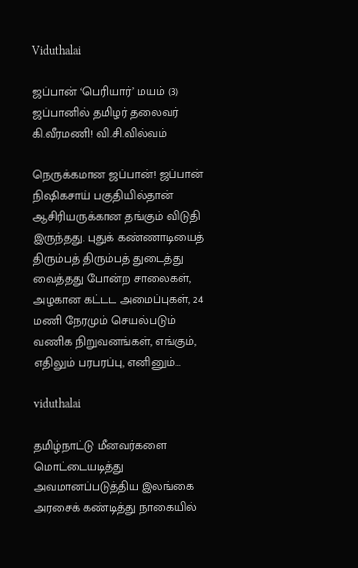Viduthalai

ஜப்பான் ‘பெரியார்’ மயம் (3) ஜப்பானில் தமிழர் தலைவர் கி.வீரமணி! வி.சி.வில்வம்

நெருக்கமான ஜப்பான்! ஜப்பான் நிஷிகசாய் பகுதியில்தான் ஆசிரியருக்கான தங்கும் விடுதி இருந்தது. புதுக் கண்ணாடியைத் திரும்பத் திரும்பத் துடைத்து வைத்தது போன்ற சாலைகள், அழகான கட்டட அமைப்புகள், 24 மணி நேரமும் செயல்படும் வணிக நிறுவனங்கள், எங்கும், எதிலும் பரபரப்பு, எனினும்…

viduthalai

தமிழ்நாட்டு மீனவர்களை மொட்டையடித்து அவமானப்படுத்திய இலங்கை அரசைக் கண்டித்து நாகையில்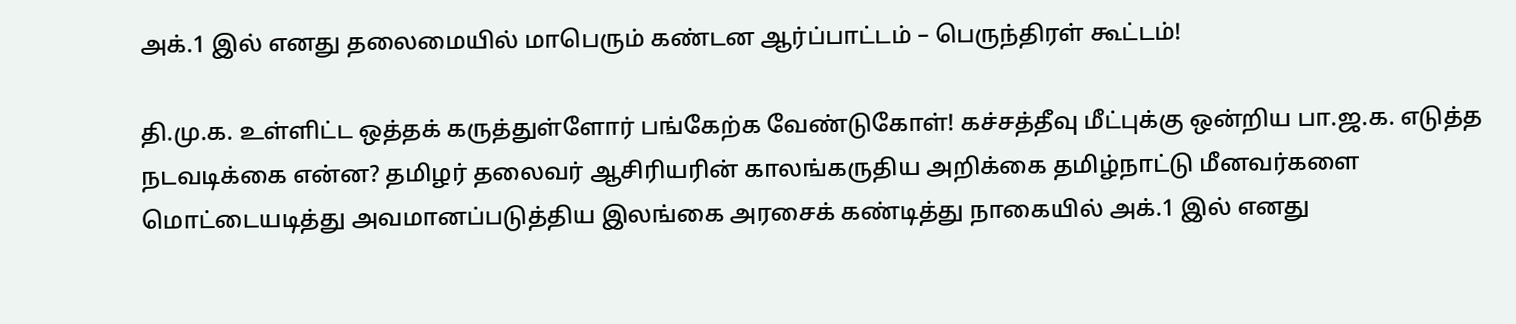அக்.1 இல் எனது தலைமையில் மாபெரும் கண்டன ஆர்ப்பாட்டம் – பெருந்திரள் கூட்டம்!

தி.மு.க. உள்ளிட்ட ஒத்தக் கருத்துள்ளோர் பங்கேற்க வேண்டுகோள்! கச்சத்தீவு மீட்புக்கு ஒன்றிய பா.ஜ.க. எடுத்த நடவடிக்கை என்ன? தமிழர் தலைவர் ஆசிரியரின் காலங்கருதிய அறிக்கை தமிழ்நாட்டு மீனவர்களை மொட்டையடித்து அவமானப்படுத்திய இலங்கை அரசைக் கண்டித்து நாகையில் அக்.1 இல் எனது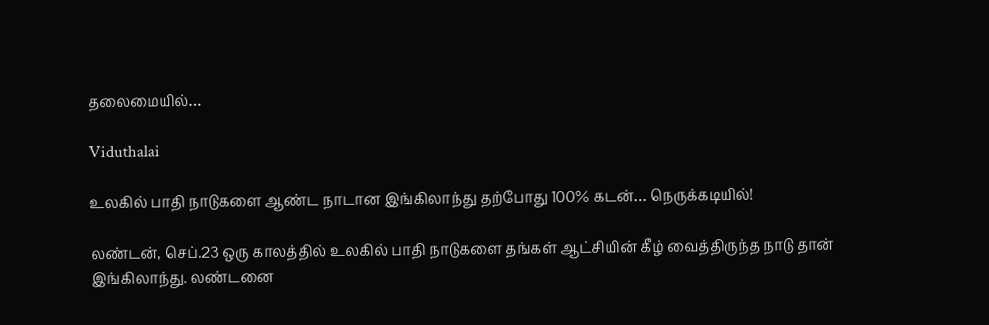தலைமையில்…

Viduthalai

உலகில் பாதி நாடுகளை ஆண்ட நாடான இங்கிலாந்து தற்போது 100% கடன்… நெருக்கடியில்!

லண்டன், செப்.23 ஒரு காலத்தில் உலகில் பாதி நாடுகளை தங்கள் ஆட்சியின் கீழ் வைத்திருந்த நாடு தான் இங்கிலாந்து. லண்டனை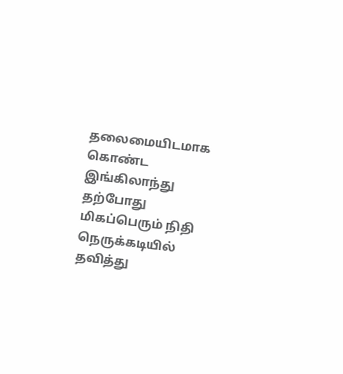தலைமையிடமாக கொண்ட இங்கிலாந்து தற்போது மிகப்பெரும் நிதி நெருக்கடியில் தவித்து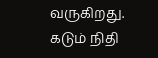வருகிறது. கடும் நிதி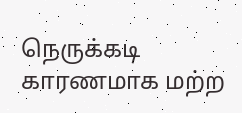நெருக்கடி காரணமாக மற்ற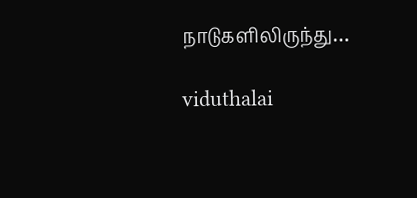நாடுகளிலிருந்து…

viduthalai